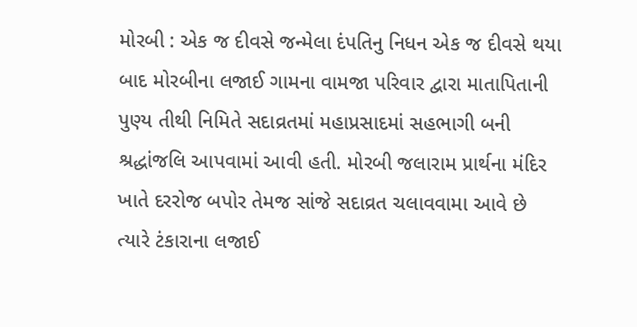મોરબી : એક જ દીવસે જન્મેલા દંપતિનુ નિધન એક જ દીવસે થયા બાદ મોરબીના લજાઈ ગામના વામજા પરિવાર દ્વારા માતાપિતાની પુણ્ય તીથી નિમિતે સદાવ્રતમાં મહાપ્રસાદમાં સહભાગી બની શ્રદ્ધાંજલિ આપવામાં આવી હતી. મોરબી જલારામ પ્રાર્થના મંદિર ખાતે દરરોજ બપોર તેમજ સાંજે સદાવ્રત ચલાવવામા આવે છે ત્યારે ટંકારાના લજાઈ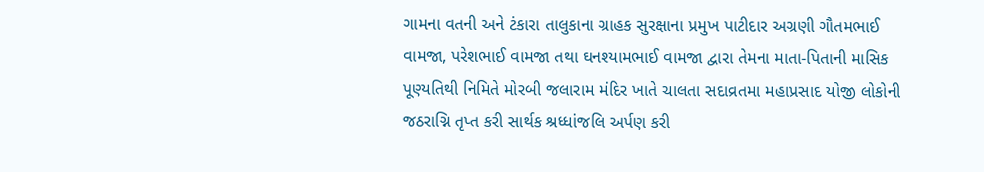ગામના વતની અને ટંકારા તાલુકાના ગ્રાહક સુરક્ષાના પ્રમુખ પાટીદાર અગ્રણી ગૌતમભાઈ વામજા, પરેશભાઈ વામજા તથા ઘનશ્યામભાઈ વામજા દ્વારા તેમના માતા-પિતાની માસિક પૂણ્યતિથી નિમિતે મોરબી જલારામ મંદિર ખાતે ચાલતા સદાવ્રતમા મહાપ્રસાદ યોજી લોકોની જઠરાગ્નિ તૃપ્ત કરી સાર્થક શ્રધ્ધાંજલિ અર્પણ કરી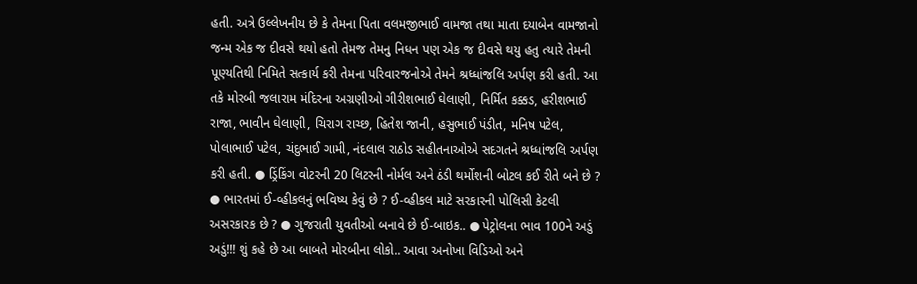હતી. અત્રે ઉલ્લેખનીય છે કે તેમના પિતા વલમજીભાઈ વામજા તથા માતા દયાબેન વામજાનો જન્મ એક જ દીવસે થયો હતો તેમજ તેમનુ નિધન પણ એક જ દીવસે થયુ હતુ ત્યારે તેમની પૂણ્યતિથી નિમિતે સત્કાર્ય કરી તેમના પરિવારજનોએ તેમને શ્રધ્ધાંજલિ અર્પણ કરી હતી. આ તકે મોરબી જલારામ મંદિરના અગ્રણીઓ ગીરીશભાઈ ઘેલાણી, નિર્મિત કક્કડ, હરીશભાઈ રાજા, ભાવીન ઘેલાણી, ચિરાગ રાચ્છ, હિતેશ જાની, હસુભાઈ પંડીત, મનિષ પટેલ, પોલાભાઈ પટેલ, ચંદુભાઈ ગામી, નંદલાલ રાઠોડ સહીતનાઓએ સદગતને શ્રધ્ધાંજલિ અર્પણ કરી હતી. ● ડ્રિંકિંગ વોટરની 20 લિટરની નોર્મલ અને ઠંડી થર્મોશની બોટલ કઈ રીતે બને છે ? ● ભારતમાં ઈ-વ્હીકલનું ભવિષ્ય કેવું છે ? ઈ-વ્હીકલ માટે સરકારની પોલિસી કેટલી અસરકારક છે ? ● ગુજરાતી યુવતીઓ બનાવે છે ઈ-બાઇક.. ● પેટ્રોલના ભાવ 100ને અડું અડું!!! શું કહે છે આ બાબતે મોરબીના લોકો.. આવા અનોખા વિડિઓ અને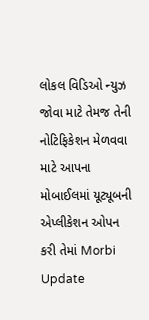લોકલ વિડિઓ ન્યુઝ જોવા માટે તેમજ તેની નોટિફિકેશન મેળવવા માટે આપના મોબાઈલમાં યૂટ્યૂબની એપ્લીકેશન ઓપન કરી તેમાં Morbi Update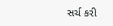સર્ચ કરી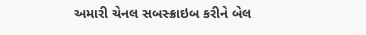અમારી ચેનલ સબસ્ક્રાઇબ કરીને બેલ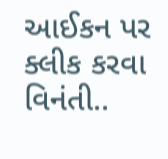આઈકન પર ક્લીક કરવા વિનંતી..